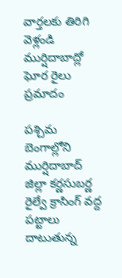వార్తలకు తిరిగి వెళ్లండి
ముర్షిదాబాద్లో ఘోర రైలు ప్రమాదం

పశ్చిమ బెంగాల్లోని ముర్షిదాబాద్ జిల్లా కర్ణసుబర్ణ రైల్వే క్రాసింగ్ వద్ద పట్టాలు దాటుతున్న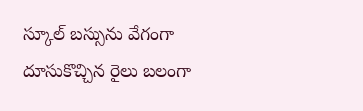స్కూల్ బస్సును వేగంగా దూసుకొచ్చిన రైలు బలంగా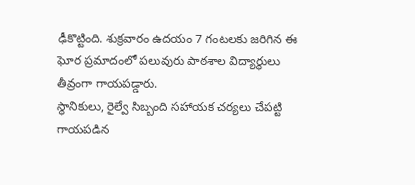ఢీకొట్టింది. శుక్రవారం ఉదయం 7 గంటలకు జరిగిన ఈ ఘోర ప్రమాదంలో పలువురు పాఠశాల విద్యార్థులు తీవ్రంగా గాయపడ్డారు.
స్థానికులు, రైల్వే సిబ్బంది సహాయక చర్యలు చేపట్టి గాయపడిన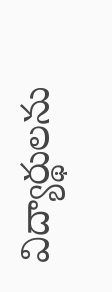విద్యార్థులను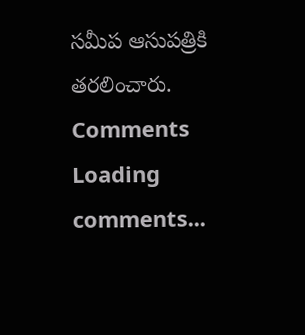సమీప ఆసుపత్రికి తరలించారు.
Comments
Loading comments...